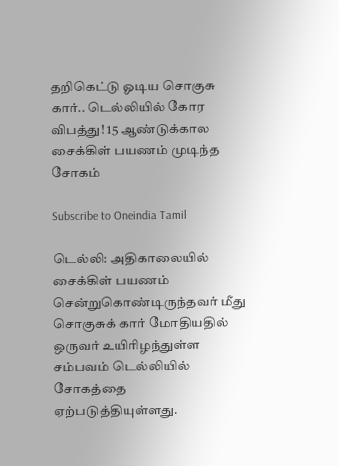தறிகெட்டு ஓடிய சொகுசு கார்.. டெல்லியில் கோர விபத்து! 15 ஆண்டுக்கால சைக்கிள் பயணம் முடிந்த சோகம்

Subscribe to Oneindia Tamil

டெல்லி: அதிகாலையில் சைக்கிள் பயணம் சென்றுகொண்டிருந்தவர் மீது சொகுசுக் கார் மோதியதில் ஒருவர் உயிரிழந்துள்ள சம்பவம் டெல்லியில் சோகத்தை ஏற்படுத்தியுள்ளது.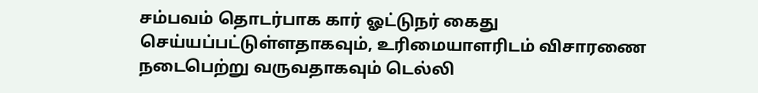சம்பவம் தொடர்பாக கார் ஓட்டுநர் கைது செய்யப்பட்டுள்ளதாகவும், உரிமையாளரிடம் விசாரணை நடைபெற்று வருவதாகவும் டெல்லி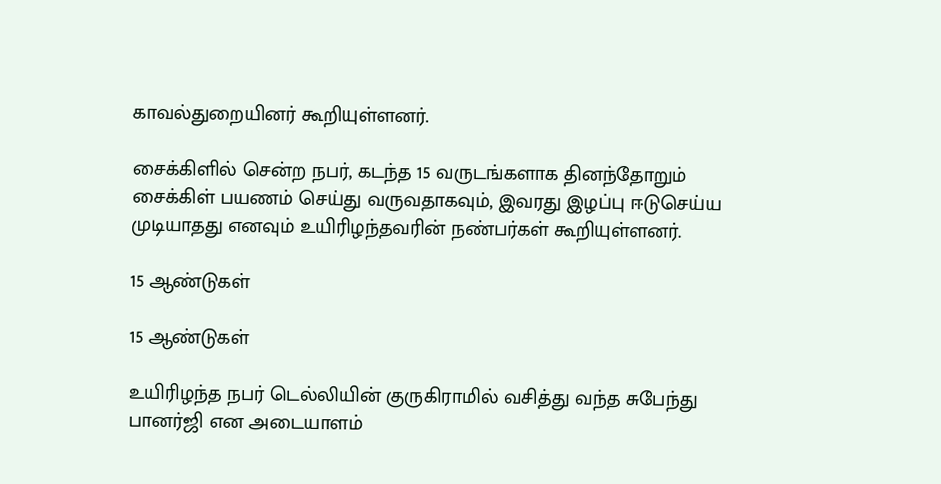காவல்துறையினர் கூறியுள்ளனர்.

சைக்கிளில் சென்ற நபர், கடந்த 15 வருடங்களாக தினந்தோறும் சைக்கிள் பயணம் செய்து வருவதாகவும், இவரது இழப்பு ஈடுசெய்ய முடியாதது எனவும் உயிரிழந்தவரின் நண்பர்கள் கூறியுள்ளனர்.

15 ஆண்டுகள்

15 ஆண்டுகள்

உயிரிழந்த நபர் டெல்லியின் குருகிராமில் வசித்து வந்த சுபேந்து பானர்ஜி என அடையாளம்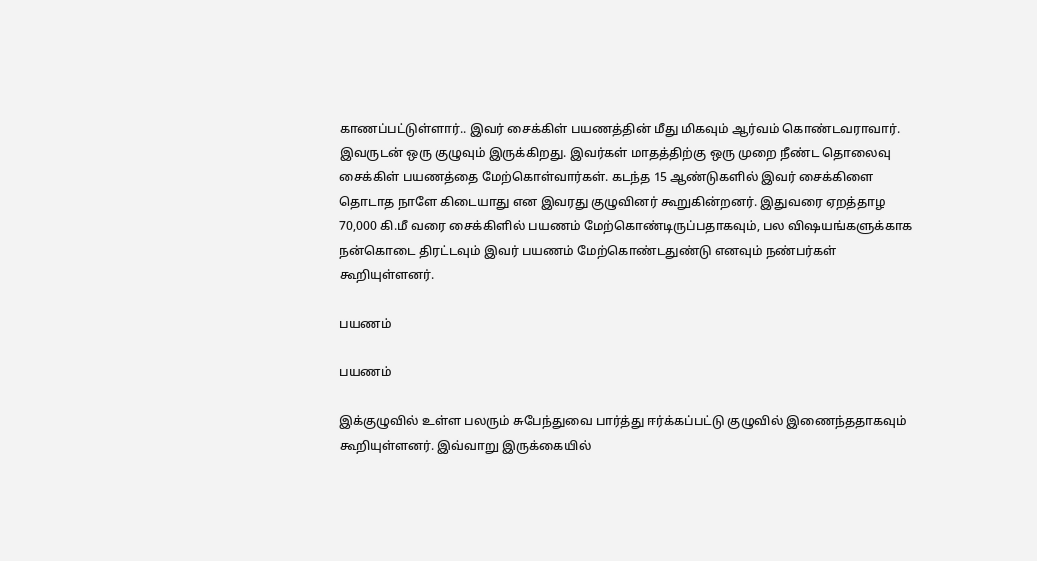காணப்பட்டுள்ளார்.. இவர் சைக்கிள் பயணத்தின் மீது மிகவும் ஆர்வம் கொண்டவராவார். இவருடன் ஒரு குழுவும் இருக்கிறது. இவர்கள் மாதத்திற்கு ஒரு முறை நீண்ட தொலைவு சைக்கிள் பயணத்தை மேற்கொள்வார்கள். கடந்த 15 ஆண்டுகளில் இவர் சைக்கிளை தொடாத நாளே கிடையாது என இவரது குழுவினர் கூறுகின்றனர். இதுவரை ஏறத்தாழ 70,000 கி.மீ வரை சைக்கிளில் பயணம் மேற்கொண்டிருப்பதாகவும், பல விஷயங்களுக்காக நன்கொடை திரட்டவும் இவர் பயணம் மேற்கொண்டதுண்டு எனவும் நண்பர்கள் கூறியுள்ளனர்.

பயணம்

பயணம்

இக்குழுவில் உள்ள பலரும் சுபேந்துவை பார்த்து ஈர்க்கப்பட்டு குழுவில் இணைந்ததாகவும் கூறியுள்ளனர். இவ்வாறு இருக்கையில்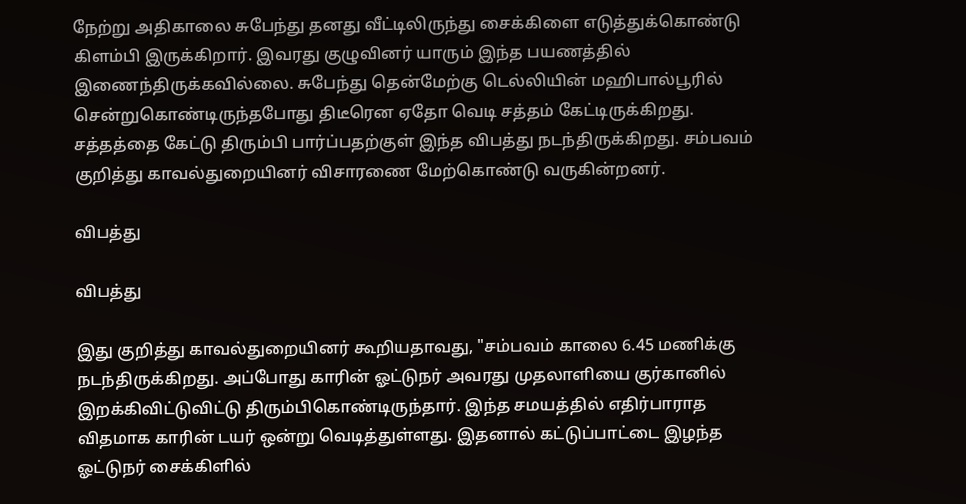நேற்று அதிகாலை சுபேந்து தனது வீட்டிலிருந்து சைக்கிளை எடுத்துக்கொண்டு கிளம்பி இருக்கிறார். இவரது குழுவினர் யாரும் இந்த பயணத்தில் இணைந்திருக்கவில்லை. சுபேந்து தென்மேற்கு டெல்லியின் மஹிபால்பூரில் சென்றுகொண்டிருந்தபோது திடீரென ஏதோ வெடி சத்தம் கேட்டிருக்கிறது. சத்தத்தை கேட்டு திரும்பி பார்ப்பதற்குள் இந்த விபத்து நடந்திருக்கிறது. சம்பவம் குறித்து காவல்துறையினர் விசாரணை மேற்கொண்டு வருகின்றனர்.

விபத்து

விபத்து

இது குறித்து காவல்துறையினர் கூறியதாவது, "சம்பவம் காலை 6.45 மணிக்கு நடந்திருக்கிறது. அப்போது காரின் ஓட்டுநர் அவரது முதலாளியை குர்கானில் இறக்கிவிட்டுவிட்டு திரும்பிகொண்டிருந்தார். இந்த சமயத்தில் எதிர்பாராத விதமாக காரின் டயர் ஒன்று வெடித்துள்ளது. இதனால் கட்டுப்பாட்டை இழந்த ஓட்டுநர் சைக்கிளில்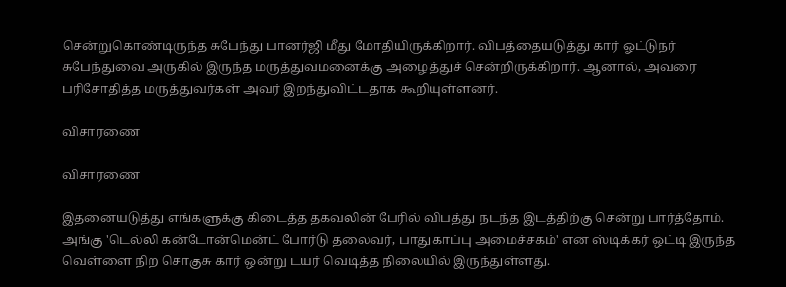சென்றுகொண்டிருந்த சுபேந்து பானர்ஜி மீது மோதியிருக்கிறார். விபத்தையடுத்து கார் ஓட்டுநர் சுபேந்துவை அருகில் இருந்த மருத்துவமனைக்கு அழைத்துச் சென்றிருக்கிறார். ஆனால், அவரை பரிசோதித்த மருத்துவர்கள் அவர் இறந்துவிட்டதாக கூறியுள்ளனர்.

விசாரணை

விசாரணை

இதனையடுத்து எங்களுக்கு கிடைத்த தகவலின் பேரில் விபத்து நடந்த இடத்திற்கு சென்று பார்த்தோம். அங்கு 'டெல்லி கன்டோன்மென்ட் போர்டு தலைவர், பாதுகாப்பு அமைச்சகம்' என ஸ்டிக்கர் ஒட்டி இருந்த வெள்ளை நிற சொகுசு கார் ஒன்று டயர் வெடித்த நிலையில் இருந்துள்ளது.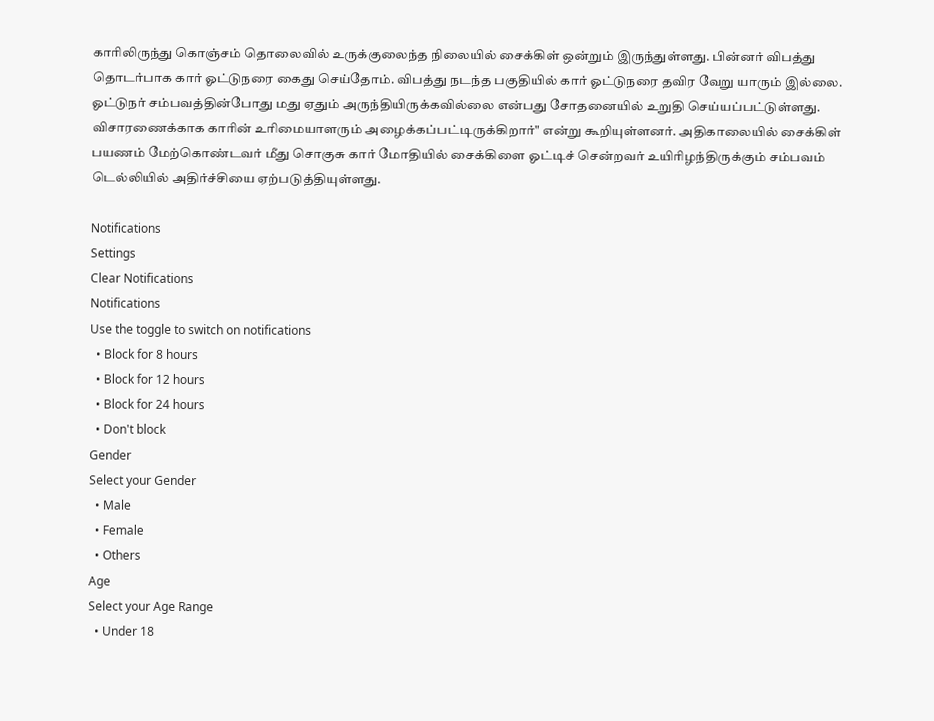காரிலிருந்து கொஞ்சம் தொலைவில் உருக்குலைந்த நிலையில் சைக்கிள் ஒன்றும் இருந்துள்ளது. பின்னர் விபத்து தொடர்பாக கார் ஓட்டுநரை கைது செய்தோம். விபத்து நடந்த பகுதியில் கார் ஓட்டுநரை தவிர வேறு யாரும் இல்லை. ஓட்டுநர் சம்பவத்தின்போது மது ஏதும் அருந்தியிருக்கவில்லை என்பது சோதனையில் உறுதி செய்யப்பட்டுள்ளது. விசாரணைக்காக காரின் உரிமையாளரும் அழைக்கப்பட்டிருக்கிறார்" என்று கூறியுள்ளனர். அதிகாலையில் சைக்கிள் பயணம் மேற்கொண்டவர் மீது சொகுசு கார் மோதியில் சைக்கிளை ஓட்டிச் சென்றவர் உயிரிழந்திருக்கும் சம்பவம் டெல்லியில் அதிர்ச்சியை ஏற்படுத்தியுள்ளது.

Notifications
Settings
Clear Notifications
Notifications
Use the toggle to switch on notifications
  • Block for 8 hours
  • Block for 12 hours
  • Block for 24 hours
  • Don't block
Gender
Select your Gender
  • Male
  • Female
  • Others
Age
Select your Age Range
  • Under 18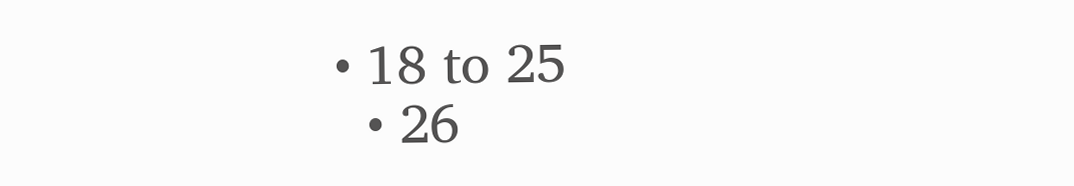• 18 to 25
  • 26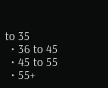to 35
  • 36 to 45
  • 45 to 55
  • 55+